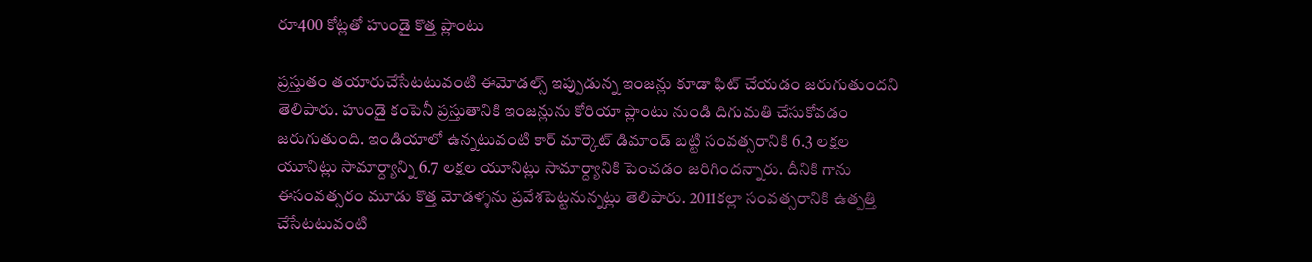రూ400 కోట్లతో హుండై కొత్త ప్లాంటు

ప్రస్తుతం తయారుచేసేటటువంటి ఈమోడల్స్ ఇప్పుడున్న ఇంజన్లు కూడా ఫిట్ చేయడం జరుగుతుందని తెలిపారు. హుండై కంపెనీ ప్రస్తుతానికి ఇంజన్లును కోరియా ప్లాంటు నుండి దిగుమతి చేసుకోవడం జరుగుతుంది. ఇండియాలో ఉన్నటువంటి కార్ మార్కెట్ డిమాండ్ బట్టి సంవత్సరానికి 6.3 లక్షల యూనిట్లు సామార్ద్యాన్ని 6.7 లక్షల యూనిట్లు సామార్ద్యానికి పెంచడం జరిగిందన్నారు. దీనికి గాను ఈసంవత్సరం మూడు కొత్త మోడళ్శను ప్రవేశపెట్టనున్నట్లు తెలిపారు. 2011కల్లా సంవత్సరానికి ఉత్పత్తి చేసేటటువంటి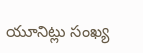యూనిట్లు సంఖ్య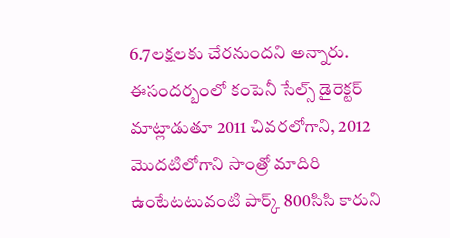6.7లక్షలకు చేరనుందని అన్నారు. ఈసందర్బంలో కంపెనీ సేల్స్ డైరెక్టర్ మాట్లాడుతూ 2011 చివరలోగాని, 2012 మొదటిలోగాని సాంత్రో మాదిరి ఉంటేటటువంటి పార్క్ 800సిసి కారుని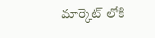మార్కెట్ లోకి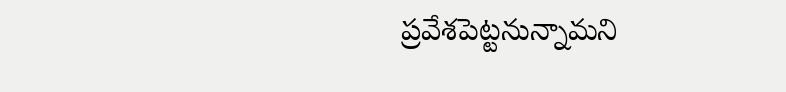ప్రవేశపెట్టనున్నామని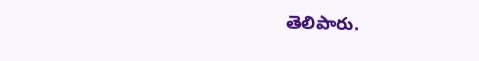తెలిపారు.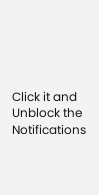Click it and Unblock the Notifications